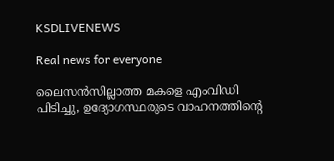KSDLIVENEWS

Real news for everyone

ലൈസൻസില്ലാത്ത മകളെ എംവിഡി പിടിച്ചു, ഉദ്യോഗസ്ഥരുടെ വാഹനത്തിന്‍റെ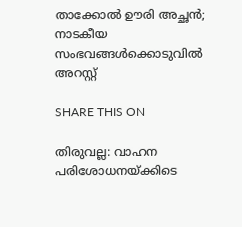താക്കോല്‍ ഊരി അച്ഛൻ; നാടകീയ സംഭവങ്ങള്‍ക്കൊടുവില്‍ അറസ്റ്റ്

SHARE THIS ON

തിരുവല്ല: വാഹന പരിശോധനയ്ക്കിടെ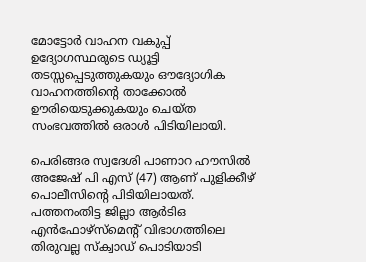മോട്ടോർ വാഹന വകുപ്പ് ഉദ്യോഗസ്ഥരുടെ ഡ്യൂട്ടി തടസ്സപ്പെടുത്തുകയും ഔദ്യോഗിക വാഹനത്തിന്‍റെ താക്കോല്‍ ഊരിയെടുക്കുകയും ചെയ്ത സംഭവത്തില്‍ ഒരാള്‍ പിടിയിലായി.

പെരിങ്ങര സ്വദേശി പാണാറ ഹൗസില്‍ അജേഷ് പി എസ് (47) ആണ് പുളിക്കീഴ് പൊലീസിന്‍റെ പിടിയിലായത്. പത്തനംതിട്ട ജില്ലാ ആർടിഒ എൻഫോഴ്സ്മെന്‍റ് വിഭാഗത്തിലെ തിരുവല്ല സ്ക്വാഡ് പൊടിയാടി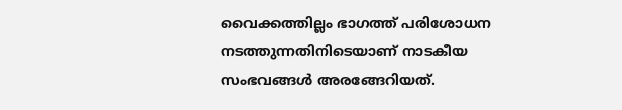വൈക്കത്തില്ലം ഭാഗത്ത് പരിശോധന നടത്തുന്നതിനിടെയാണ് നാടകീയ സംഭവങ്ങള്‍ അരങ്ങേറിയത്.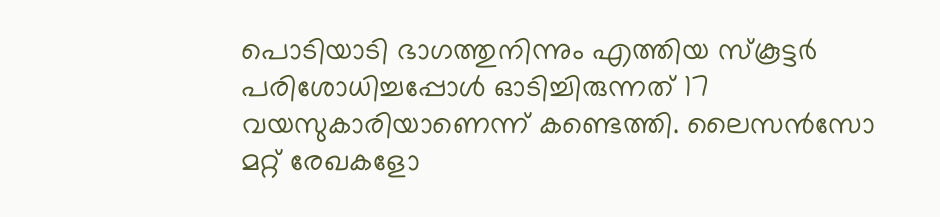പൊടിയാടി ഭാഗത്തുനിന്നും എത്തിയ സ്കൂട്ടർ പരിശോധിച്ചപ്പോള്‍ ഓടിച്ചിരുന്നത് 17 വയസുകാരിയാണെന്ന് കണ്ടെത്തി. ലൈസൻസോ മറ്റ് രേഖകളോ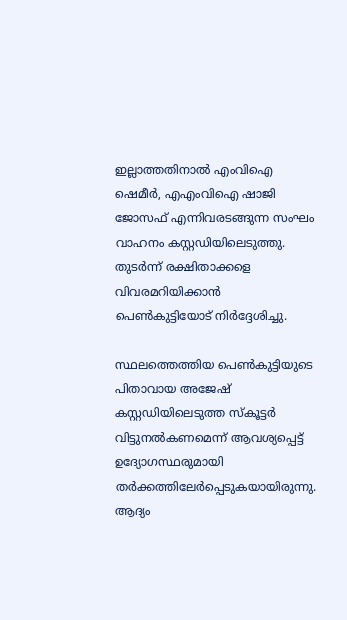ഇല്ലാത്തതിനാല്‍ എംവിഐ ഷെമീർ, എഎംവിഐ ഷാജി ജോസഫ് എന്നിവരടങ്ങുന്ന സംഘം വാഹനം കസ്റ്റഡിയിലെടുത്തു. തുടർന്ന് രക്ഷിതാക്കളെ വിവരമറിയിക്കാൻ പെണ്‍കുട്ടിയോട് നിർദ്ദേശിച്ചു.

സ്ഥലത്തെത്തിയ പെണ്‍കുട്ടിയുടെ പിതാവായ അജേഷ് കസ്റ്റഡിയിലെടുത്ത സ്കൂട്ടർ വിട്ടുനല്‍കണമെന്ന് ആവശ്യപ്പെട്ട് ഉദ്യോഗസ്ഥരുമായി തർക്കത്തിലേർപ്പെടുകയായിരുന്നു. ആദ്യം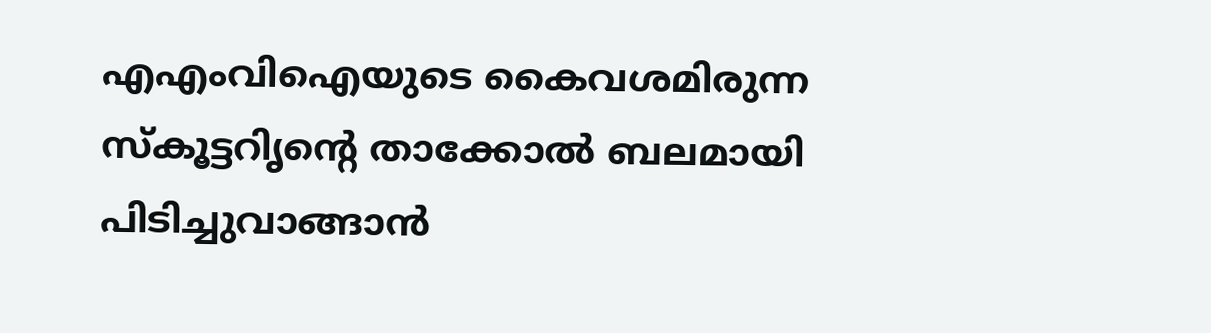എഎംവിഐയുടെ കൈവശമിരുന്ന സ്കൂട്ടറിൃന്‍റെ താക്കോല്‍ ബലമായി പിടിച്ചുവാങ്ങാൻ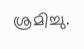ശ്രമിച്ചു.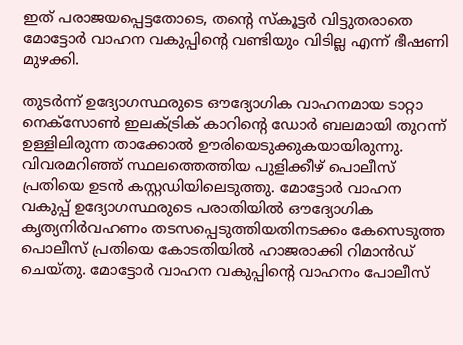ഇത് പരാജയപ്പെട്ടതോടെ, തന്‍റെ സ്കൂട്ടർ വിട്ടുതരാതെ മോട്ടോർ വാഹന വകുപ്പിന്‍റെ വണ്ടിയും വിടില്ല എന്ന് ഭീഷണി മുഴക്കി.

തുടർന്ന് ഉദ്യോഗസ്ഥരുടെ ഔദ്യോഗിക വാഹനമായ ടാറ്റാ നെക്സോണ്‍ ഇലക്‌ട്രിക് കാറിന്‍റെ ഡോർ ബലമായി തുറന്ന് ഉള്ളിലിരുന്ന താക്കോല്‍ ഊരിയെടുക്കുകയായിരുന്നു. വിവരമറിഞ്ഞ് സ്ഥലത്തെത്തിയ പുളിക്കീഴ് പൊലീസ് പ്രതിയെ ഉടൻ കസ്റ്റഡിയിലെടുത്തു. മോട്ടോർ വാഹന വകുപ്പ് ഉദ്യോഗസ്ഥരുടെ പരാതിയില്‍ ഔദ്യോഗിക കൃത്യനിർവഹണം തടസപ്പെടുത്തിയതിനടക്കം കേസെടുത്ത പൊലീസ് പ്രതിയെ കോടതിയില്‍ ഹാജരാക്കി റിമാൻഡ് ചെയ്തു. മോട്ടോർ വാഹന വകുപ്പിന്‍റെ വാഹനം പോലീസ്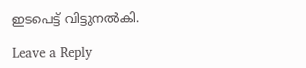ഇടപെട്ട് വിട്ടുനല്‍കി.

Leave a Reply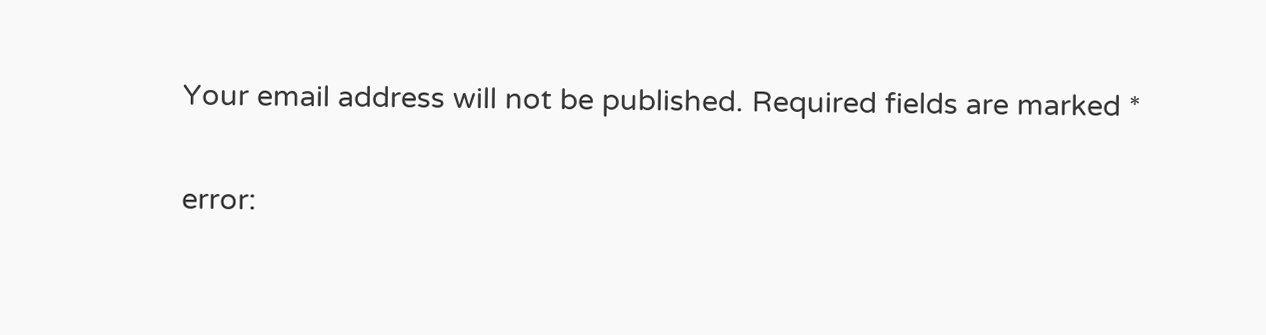Your email address will not be published. Required fields are marked *

error: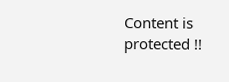Content is protected !!